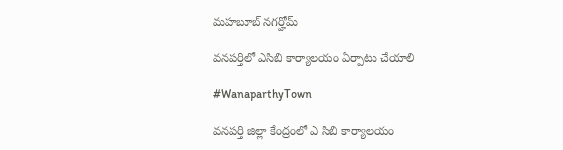మహబూబ్ నగర్హోమ్

వనపర్తిలో ఎసిబి కార్యాలయం ఏర్పాటు చేయాలి

#WanaparthyTown

వనపర్తి జిల్లా కేంద్రంలో ఎ సిబి కార్యాలయం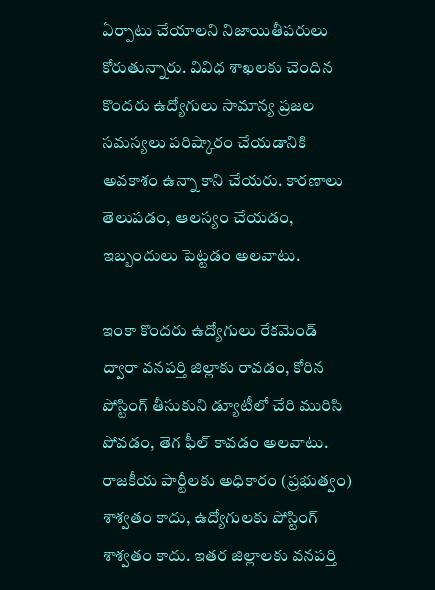ఏర్పాటు చేయాలని నిజాయితీపరులు కోరుతున్నారు. వివిధ శాఖలకు చెందిన కొందరు ఉద్యోగులు సామాన్య ప్రజల సమస్యలు పరిష్కారం చేయడానికి అవకాశం ఉన్నా కాని చేయరు. కారణాలు తెలుపడం, ఆలస్యం చేయడం, ఇబ్బందులు పెట్టడం అలవాటు.

ఇంకా కొందరు ఉద్యోగులు రేకమెండ్ ద్వారా వనపర్తి జిల్లాకు రావడం, కోరిన పోస్టింగ్ తీసుకుని డ్యూటీలో చేరి మురిసి పోవడం, తెగ ఫీల్ కావడం అలవాటు. రాజకీయ పార్టీలకు అధికారం (ప్రభుత్వం) శాశ్వతం కాదు, ఉద్యోగులకు పోస్టింగ్ శాశ్వతం కాదు. ఇతర జిల్లాలకు వనపర్తి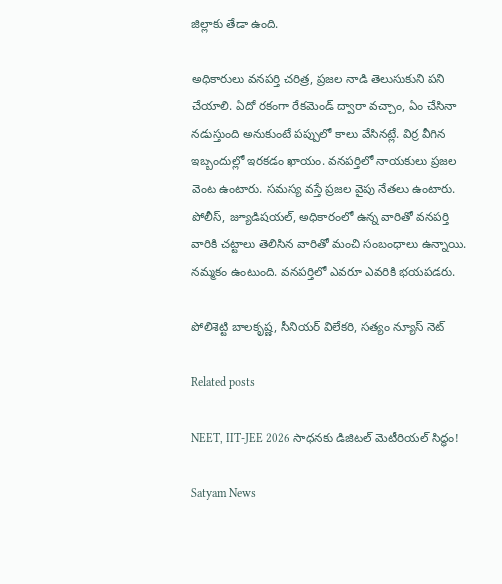జిల్లాకు తేడా ఉంది.

అధికారులు వనపర్తి చరిత్ర, ప్రజల నాడి తెలుసుకుని పని చేయాలి. ఏదో రకంగా రేకమెండ్ ద్వారా వచ్చాం, ఏం చేసినా నడుస్తుంది అనుకుంటే పప్పులో కాలు వేసినట్లే. విర్ర వీగిన ఇబ్బందుల్లో ఇరకడం ఖాయం. వనపర్తిలో నాయకులు ప్రజల వెంట ఉంటారు. సమస్య వస్తే ప్రజల వైపు నేతలు ఉంటారు. పోలీస్, జ్యూడిషయల్, అధికారంలో ఉన్న వారితో వనపర్తి వారికి చట్టాలు తెలిసిన వారితో మంచి సంబంధాలు ఉన్నాయి. నమ్మకం ఉంటుంది. వనపర్తిలో ఎవరూ ఎవరికి భయపడరు.

పోలిశెట్టి బాలకృష్ణ, సీనియర్ విలేకరి, సత్యం న్యూస్ నెట్

Related posts

NEET, IIT-JEE 2026 సాధనకు డిజిటల్ మెటీరియల్ సిద్ధం!

Satyam News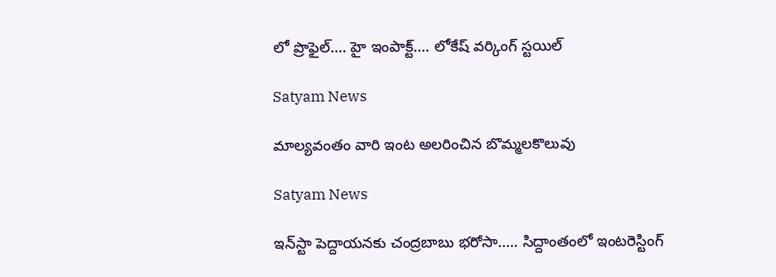లో ప్రొఫైల్…. హై ఇంపాక్ట్‌…. లోకేష్ వర్కింగ్ స్టయిల్

Satyam News

మాల్యవంతం వారి ఇంట అలరించిన బొమ్మలకొలువు

Satyam News

ఇన్‌స్టా పెద్దాయనకు చంద్రబాబు భరోసా….. సిద్దాంతంలో ఇంటరెస్టింగ్‌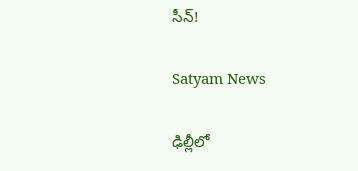సీన్‌!

Satyam News

ఢిల్లీలో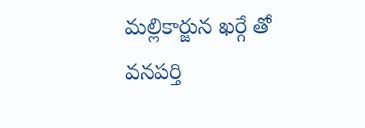మల్లికార్జున ఖర్గే తో వనపర్తి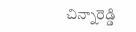చిన్నారెడ్డి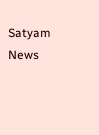Satyam News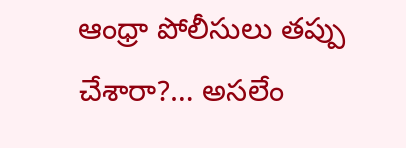ఆంధ్రా పోలీసులు తప్పు చేశారా?… అసలేం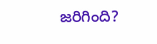జరిగింది?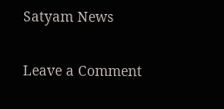Satyam News

Leave a Comment